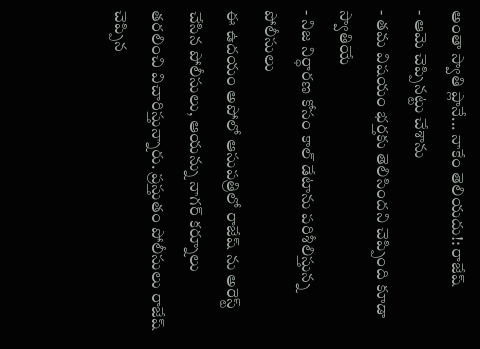అంతా స్వాతి ప్లానే... నాకేం తెలియదు!: రాజేష్
- ఆమె చెప్పినట్టు చేశాను
- తమ విషయం భర్తకు తెలిసిందని చెప్పింది కూడా స్వాతియే
- నిజ నిర్ధారణ కోసం కాల్ డేటాను పరిశీలిస్తున్న పోలీసులు
ఈ ఉదయం అపోలో ఆసుపత్రిలో రాజేష్ ను అరెస్ట్ చేసిన పోలీసులు, ఆయన్ను నాగర్ కర్నూలు తరలించి విచారిస్తున్నారు. ప్రస్తుతం పోలీసులు రాజేష్ చెప్పిన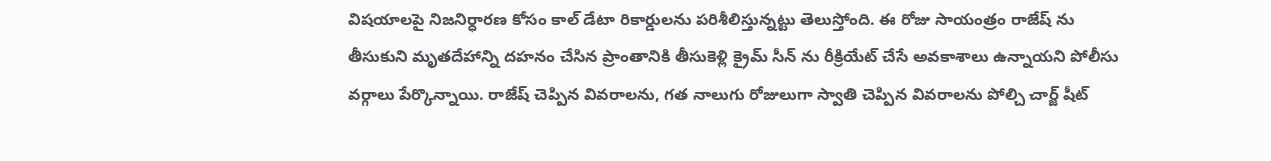విషయాలపై నిజనిర్ధారణ కోసం కాల్ డేటా రికార్డులను పరిశీలిస్తున్నట్టు తెలుస్తోంది. ఈ రోజు సాయంత్రం రాజేష్ ను తీసుకుని మృతదేహాన్ని దహనం చేసిన ప్రాంతానికి తీసుకెళ్లి క్రైమ్ సీన్ ను రీక్రియేట్ చేసే అవకాశాలు ఉన్నాయని పోలీసు వర్గాలు పేర్కొన్నాయి. రాజేష్ చెప్పిన వివరాలను, గత నాలుగు రోజులుగా స్వాతి చెప్పిన వివరాలను పోల్చి చార్జ్ షీట్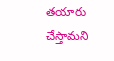తయారు చేస్తామని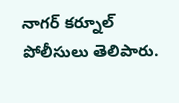నాగర్ కర్నూల్ పోలీసులు తెలిపారు.